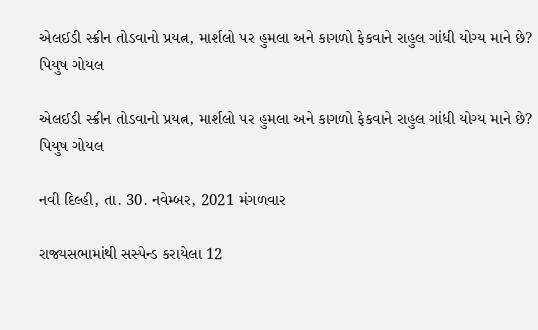એલઈડી સ્ક્રીન તોડવાનો પ્રયત્ન, માર્શલો પર હુમલા અને કાગળો ફેકવાને રાહુલ ગાંધી યોગ્ય માને છે? પિયુષ ગોયલ

એલઈડી સ્ક્રીન તોડવાનો પ્રયત્ન, માર્શલો પર હુમલા અને કાગળો ફેકવાને રાહુલ ગાંધી યોગ્ય માને છે? પિયુષ ગોયલ

નવી દિલ્હી, તા. 30. નવેમ્બર, 2021 મંગળવાર

રાજ્યસભામાંથી સસ્પેન્ડ કરાયેલા 12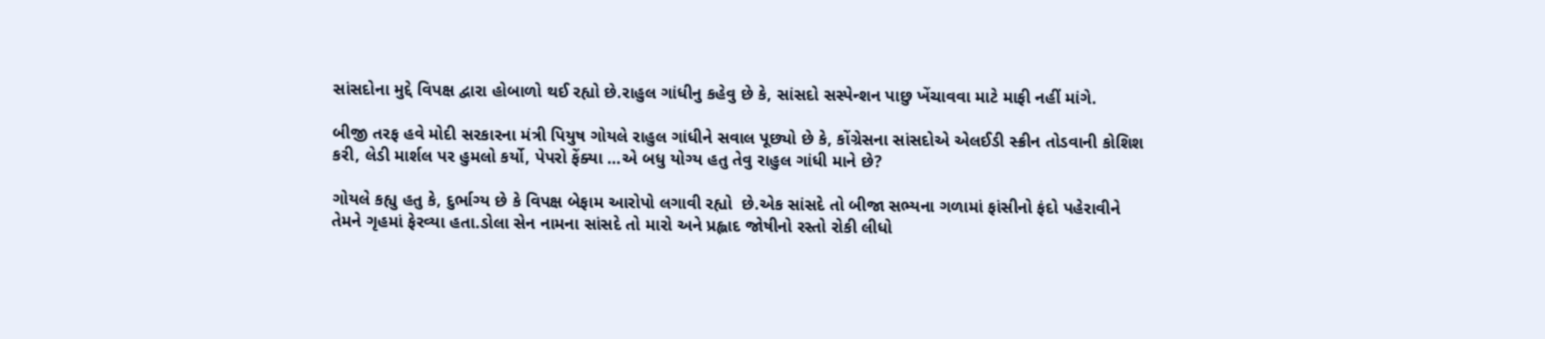સાંસદોના મુદ્દે વિપક્ષ દ્વારા હોબાળો થઈ રહ્યો છે.રાહુલ ગાંધીનુ કહેવુ છે કે, સાંસદો સસ્પેન્શન પાછુ ખેંચાવવા માટે માફી નહીં માંગે.

બીજી તરફ હવે મોદી સરકારના મંત્રી પિયુષ ગોયલે રાહુલ ગાંધીને સવાલ પૂછ્યો છે કે, કોંગ્રેસના સાંસદોએ એલઈડી સ્ક્રીન તોડવાની કોશિશ કરી, લેડી માર્શલ પર હુમલો કર્યો, પેપરો ફેંક્યા …એ બધુ યોગ્ય હતુ તેવુ રાહુલ ગાંધી માને છે?

ગોયલે કહ્યુ હતુ કે, દુર્ભાગ્ય છે કે વિપક્ષ બેફામ આરોપો લગાવી રહ્યો  છે.એક સાંસદે તો બીજા સભ્યના ગળામાં ફાંસીનો ફંદો પહેરાવીને તેમને ગૃહમાં ફેરવ્યા હતા.ડોલા સેન નામના સાંસદે તો મારો અને પ્રહ્લાદ જોષીનો રસ્તો રોકી લીધો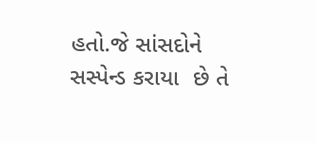હતો.જે સાંસદોને સસ્પેન્ડ કરાયા  છે તે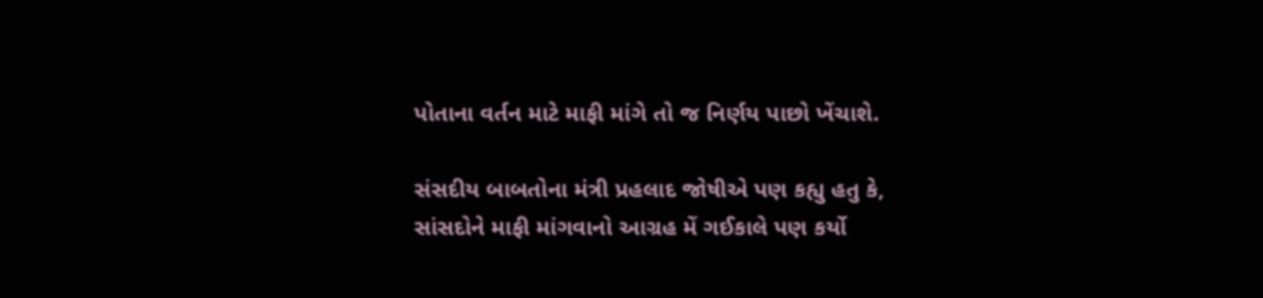પોતાના વર્તન માટે માફી માંગે તો જ નિર્ણય પાછો ખેંચાશે.

સંસદીય બાબતોના મંત્રી પ્રહલાદ જોષીએ પણ કહ્યુ હતુ કે, સાંસદોને માફી માંગવાનો આગ્રહ મેં ગઈકાલે પણ કર્યો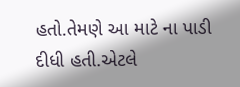હતો.તેમણે આ માટે ના પાડી દીધી હતી.એટલે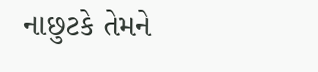નાછુટકે તેમને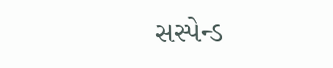સસ્પેન્ડ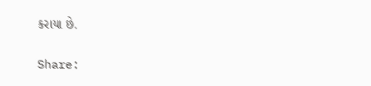કરાયા છે.

Share: